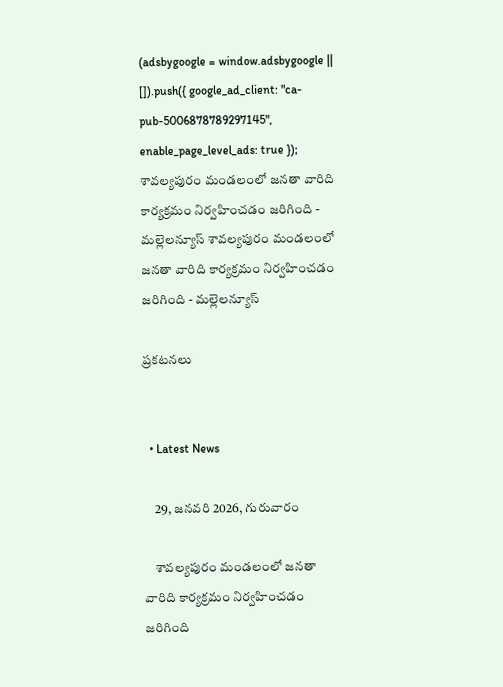(adsbygoogle = window.adsbygoogle || []).push({ google_ad_client: "ca-pub-5006878789297145", enable_page_level_ads: true }); శావల్యపురం మండలంలో జనతా వారిది కార్యక్రమం నిర్వహించడం జరిగింది - మల్లెలన్యూస్ శావల్యపురం మండలంలో జనతా వారిది కార్యక్రమం నిర్వహించడం జరిగింది - మల్లెలన్యూస్

ప్రకటనలు


  • Latest News

    29, జనవరి 2026, గురువారం

    శావల్యపురం మండలంలో జనతా వారిది కార్యక్రమం నిర్వహించడం జరిగింది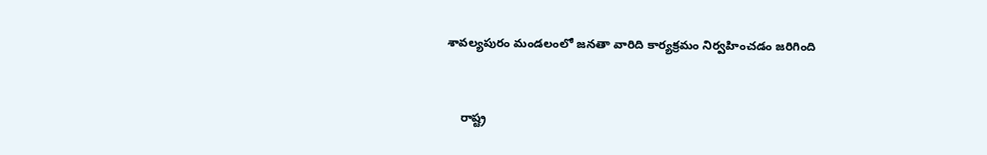శావల్యపురం మండలంలో జనతా వారిది కార్యక్రమం నిర్వహించడం జరిగింది


    రాష్ట్ర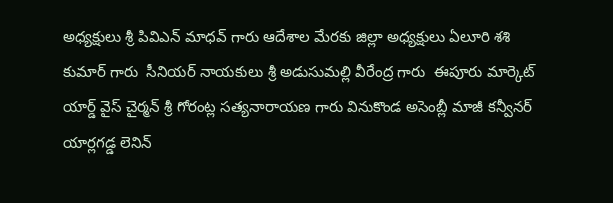అధ్యక్షులు శ్రీ పివిఎన్ మాధవ్ గారు ఆదేశాల మేరకు జిల్లా అధ్యక్షులు ఏలూరి శశి కుమార్ గారు  సీనియర్ నాయకులు శ్రీ అడుసుమల్లి వీరేంద్ర గారు  ఈపూరు మార్కెట్ యార్డ్ వైస్ చైర్మన్ శ్రీ గోరంట్ల సత్యనారాయణ గారు వినుకొండ అసెంబ్లీ మాజీ కన్వీనర్ యార్లగడ్డ లెనిన్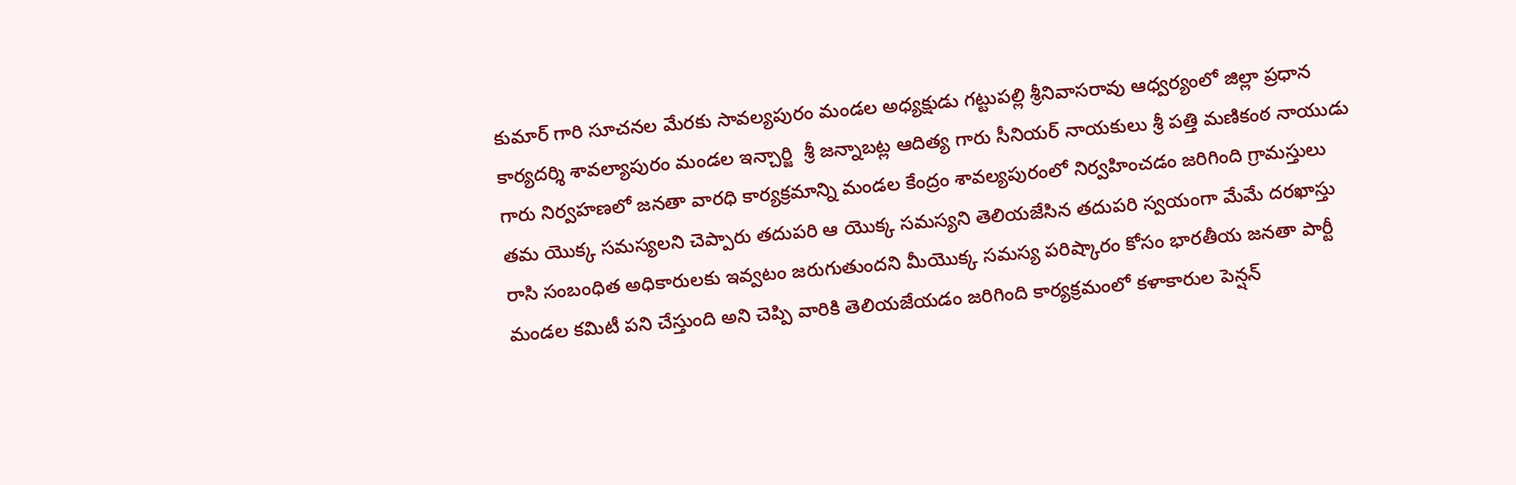కుమార్ గారి సూచనల మేరకు సావల్యపురం మండల అధ్యక్షుడు గట్టుపల్లి శ్రీనివాసరావు ఆధ్వర్యంలో జిల్లా ప్రధాన కార్యదర్శి శావల్యాపురం మండల ఇన్చార్జి  శ్రీ జన్నాబట్ల ఆదిత్య గారు సీనియర్ నాయకులు శ్రీ పత్తి మణికంఠ నాయుడు గారు నిర్వహణలో జనతా వారధి కార్యక్రమాన్ని మండల కేంద్రం శావల్యపురంలో నిర్వహించడం జరిగింది గ్రామస్తులు తమ యొక్క సమస్యలని చెప్పారు తదుపరి ఆ యొక్క సమస్యని తెలియజేసిన తదుపరి స్వయంగా మేమే దరఖాస్తు రాసి సంబంధిత అధికారులకు ఇవ్వటం జరుగుతుందని మీయొక్క సమస్య పరిష్కారం కోసం భారతీయ జనతా పార్టీ మండల కమిటీ పని చేస్తుంది అని చెప్పి వారికి తెలియజేయడం జరిగింది కార్యక్రమంలో కళాకారుల పెన్షన్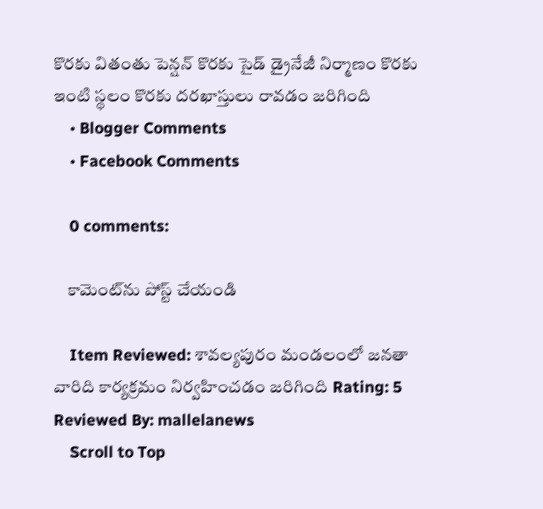కొరకు వితంతు పెన్షన్ కొరకు సైడ్ డ్రైనేజీ నిర్మాణం కొరకు ఇంటి స్థలం కొరకు దరఖాస్తులు రావడం జరిగింది
    • Blogger Comments
    • Facebook Comments

    0 comments:

    కామెంట్‌ను పోస్ట్ చేయండి

    Item Reviewed: శావల్యపురం మండలంలో జనతా వారిది కార్యక్రమం నిర్వహించడం జరిగింది Rating: 5 Reviewed By: mallelanews
    Scroll to Top